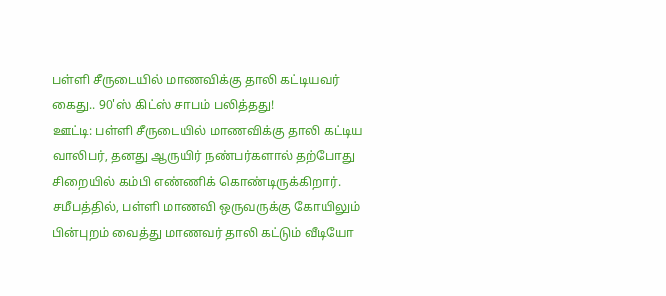பள்ளி சீருடையில் மாணவிக்கு தாலி கட்டியவர் கைது.. 90'ஸ் கிட்ஸ் சாபம் பலித்தது!
ஊட்டி: பள்ளி சீருடையில் மாணவிக்கு தாலி கட்டிய வாலிபர், தனது ஆருயிர் நண்பர்களால் தற்போது சிறையில் கம்பி எண்ணிக் கொண்டிருக்கிறார்.
சமீபத்தில், பள்ளி மாணவி ஒருவருக்கு கோயிலும் பின்புறம் வைத்து மாணவர் தாலி கட்டும் வீடியோ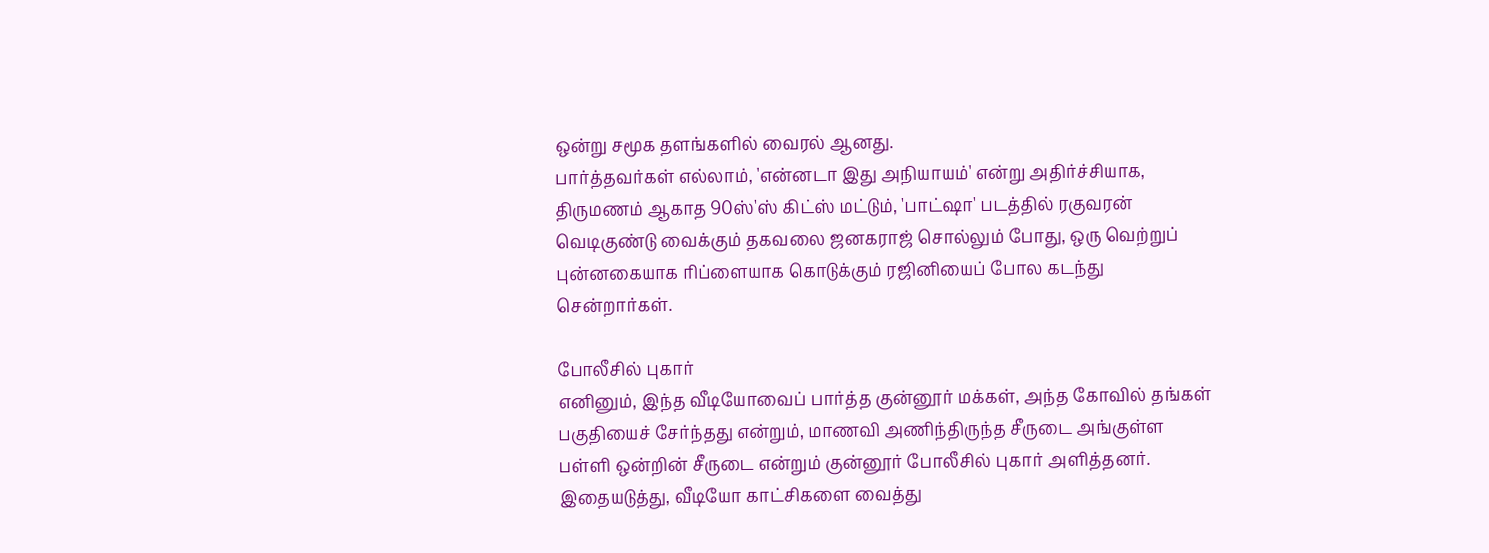ஒன்று சமூக தளங்களில் வைரல் ஆனது.
பார்த்தவர்கள் எல்லாம், 'என்னடா இது அநியாயம்' என்று அதிர்ச்சியாக, திருமணம் ஆகாத 90ஸ்'ஸ் கிட்ஸ் மட்டும், 'பாட்ஷா' படத்தில் ரகுவரன் வெடிகுண்டு வைக்கும் தகவலை ஜனகராஜ் சொல்லும் போது, ஒரு வெற்றுப் புன்னகையாக ரிப்ளையாக கொடுக்கும் ரஜினியைப் போல கடந்து சென்றார்கள்.

போலீசில் புகார்
எனினும், இந்த வீடியோவைப் பார்த்த குன்னூர் மக்கள், அந்த கோவில் தங்கள் பகுதியைச் சேர்ந்தது என்றும், மாணவி அணிந்திருந்த சீருடை அங்குள்ள பள்ளி ஒன்றின் சீருடை என்றும் குன்னூர் போலீசில் புகார் அளித்தனர். இதையடுத்து, வீடியோ காட்சிகளை வைத்து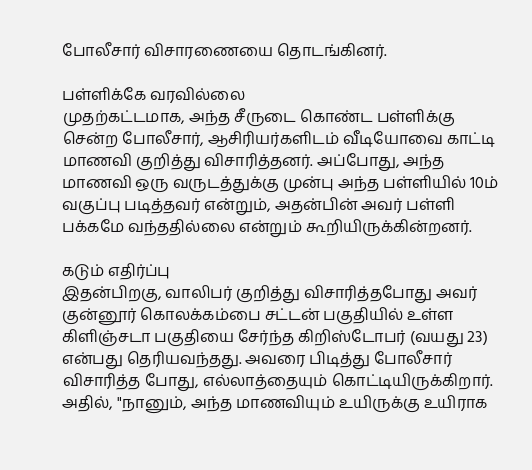போலீசார் விசாரணையை தொடங்கினர்.

பள்ளிக்கே வரவில்லை
முதற்கட்டமாக, அந்த சீருடை கொண்ட பள்ளிக்கு சென்ற போலீசார், ஆசிரியர்களிடம் வீடியோவை காட்டி மாணவி குறித்து விசாரித்தனர். அப்போது, அந்த மாணவி ஒரு வருடத்துக்கு முன்பு அந்த பள்ளியில் 10ம் வகுப்பு படித்தவர் என்றும், அதன்பின் அவர் பள்ளி பக்கமே வந்ததில்லை என்றும் கூறியிருக்கின்றனர்.

கடும் எதிர்ப்பு
இதன்பிறகு, வாலிபர் குறித்து விசாரித்தபோது அவர் குன்னூர் கொலக்கம்பை சட்டன் பகுதியில் உள்ள கிளிஞ்சடா பகுதியை சேர்ந்த கிறிஸ்டோபர் (வயது 23) என்பது தெரியவந்தது. அவரை பிடித்து போலீசார் விசாரித்த போது, எல்லாத்தையும் கொட்டியிருக்கிறார். அதில், "நானும், அந்த மாணவியும் உயிருக்கு உயிராக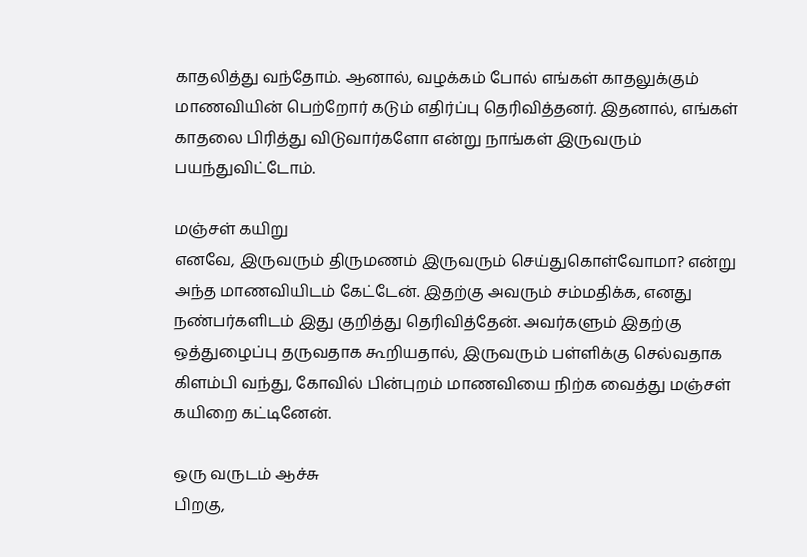காதலித்து வந்தோம். ஆனால், வழக்கம் போல் எங்கள் காதலுக்கும் மாணவியின் பெற்றோர் கடும் எதிர்ப்பு தெரிவித்தனர். இதனால், எங்கள் காதலை பிரித்து விடுவார்களோ என்று நாங்கள் இருவரும் பயந்துவிட்டோம்.

மஞ்சள் கயிறு
எனவே, இருவரும் திருமணம் இருவரும் செய்துகொள்வோமா? என்று அந்த மாணவியிடம் கேட்டேன். இதற்கு அவரும் சம்மதிக்க, எனது நண்பர்களிடம் இது குறித்து தெரிவித்தேன். அவர்களும் இதற்கு ஒத்துழைப்பு தருவதாக கூறியதால், இருவரும் பள்ளிக்கு செல்வதாக கிளம்பி வந்து, கோவில் பின்புறம் மாணவியை நிற்க வைத்து மஞ்சள் கயிறை கட்டினேன்.

ஒரு வருடம் ஆச்சு
பிறகு,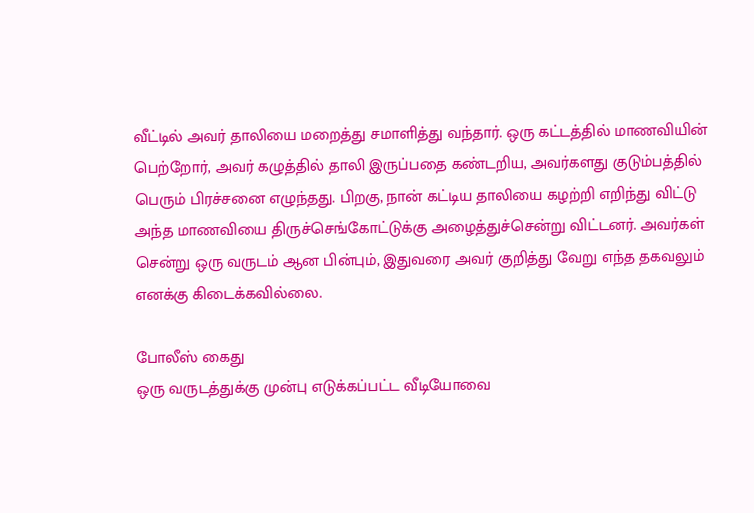வீட்டில் அவர் தாலியை மறைத்து சமாளித்து வந்தார். ஒரு கட்டத்தில் மாணவியின் பெற்றோர், அவர் கழுத்தில் தாலி இருப்பதை கண்டறிய, அவர்களது குடும்பத்தில் பெரும் பிரச்சனை எழுந்தது. பிறகு, நான் கட்டிய தாலியை கழற்றி எறிந்து விட்டு அந்த மாணவியை திருச்செங்கோட்டுக்கு அழைத்துச்சென்று விட்டனர். அவர்கள் சென்று ஒரு வருடம் ஆன பின்பும், இதுவரை அவர் குறித்து வேறு எந்த தகவலும் எனக்கு கிடைக்கவில்லை.

போலீஸ் கைது
ஒரு வருடத்துக்கு முன்பு எடுக்கப்பட்ட வீடியோவை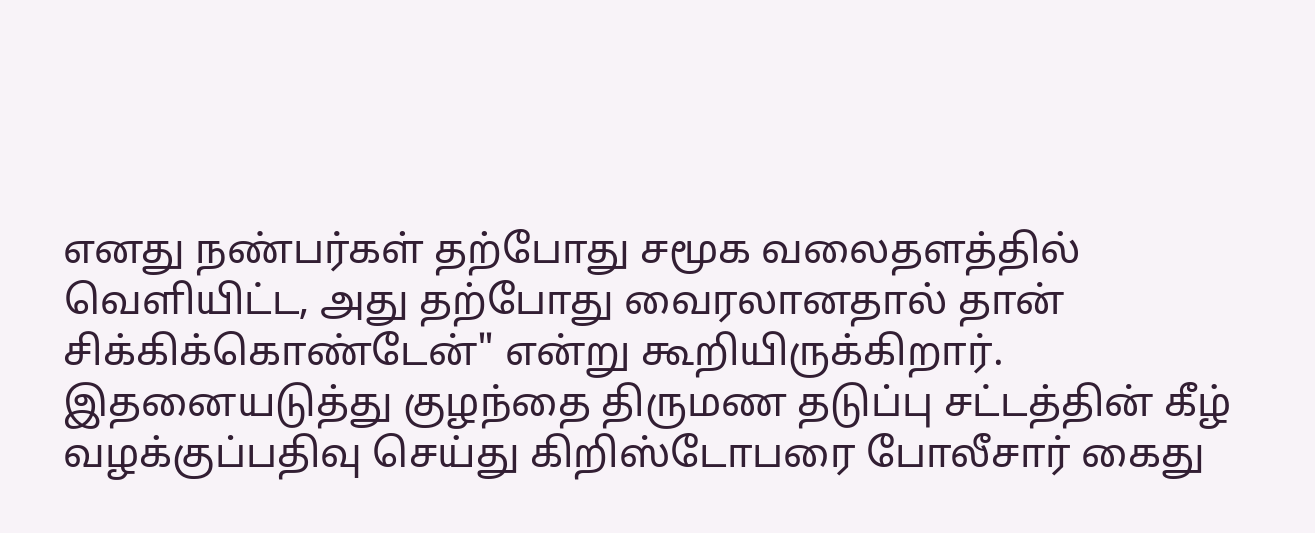எனது நண்பர்கள் தற்போது சமூக வலைதளத்தில் வெளியிட்ட, அது தற்போது வைரலானதால் தான் சிக்கிக்கொண்டேன்" என்று கூறியிருக்கிறார். இதனையடுத்து குழந்தை திருமண தடுப்பு சட்டத்தின் கீழ் வழக்குப்பதிவு செய்து கிறிஸ்டோபரை போலீசார் கைது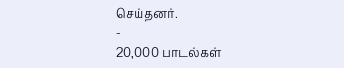செய்தனர்.
-
20,000 பாடல்கள்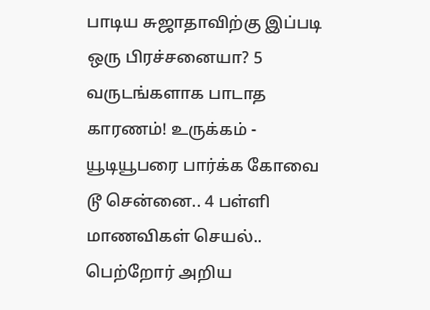பாடிய சுஜாதாவிற்கு இப்படி ஒரு பிரச்சனையா? 5 வருடங்களாக பாடாத காரணம்! உருக்கம் -
யூடியூபரை பார்க்க கோவை டூ சென்னை.. 4 பள்ளி மாணவிகள் செயல்.. பெற்றோர் அறிய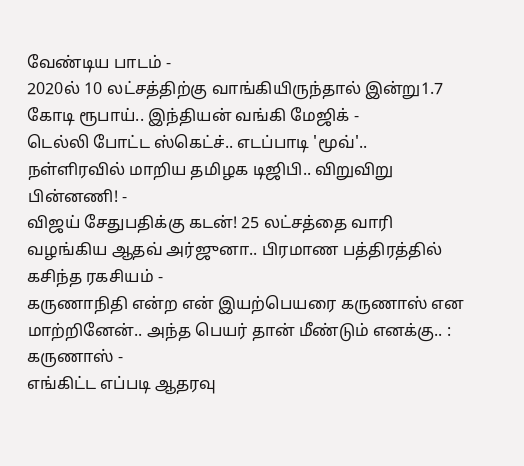வேண்டிய பாடம் -
2020ல் 10 லட்சத்திற்கு வாங்கியிருந்தால் இன்று1.7 கோடி ரூபாய்.. இந்தியன் வங்கி மேஜிக் -
டெல்லி போட்ட ஸ்கெட்ச்.. எடப்பாடி 'மூவ்'.. நள்ளிரவில் மாறிய தமிழக டிஜிபி.. விறுவிறு பின்னணி! -
விஜய் சேதுபதிக்கு கடன்! 25 லட்சத்தை வாரி வழங்கிய ஆதவ் அர்ஜுனா.. பிரமாண பத்திரத்தில் கசிந்த ரகசியம் -
கருணாநிதி என்ற என் இயற்பெயரை கருணாஸ் என மாற்றினேன்.. அந்த பெயர் தான் மீண்டும் எனக்கு.. : கருணாஸ் -
எங்கிட்ட எப்படி ஆதரவு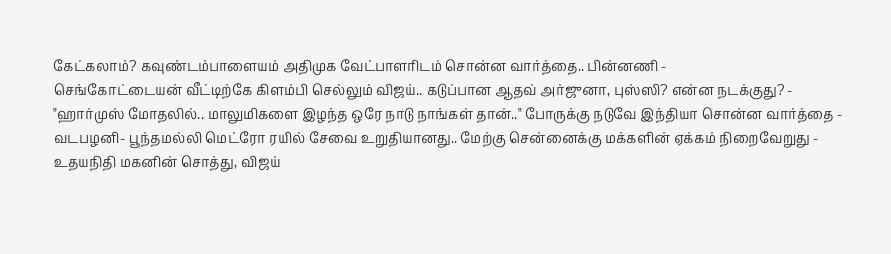கேட்கலாம்? கவுண்டம்பாளையம் அதிமுக வேட்பாளரிடம் சொன்ன வார்த்தை.. பின்னணி -
செங்கோட்டையன் வீட்டிற்கே கிளம்பி செல்லும் விஜய்.. கடுப்பான ஆதவ் அர்ஜுனா, புஸ்ஸி? என்ன நடக்குது? -
"ஹார்முஸ் மோதலில்.. மாலுமிகளை இழந்த ஒரே நாடு நாங்கள் தான்.." போருக்கு நடுவே இந்தியா சொன்ன வார்த்தை -
வடபழனி- பூந்தமல்லி மெட்ரோ ரயில் சேவை உறுதியானது.. மேற்கு சென்னைக்கு மக்களின் ஏக்கம் நிறைவேறுது -
உதயநிதி மகனின் சொத்து, விஜய்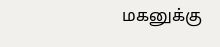மகனுக்கு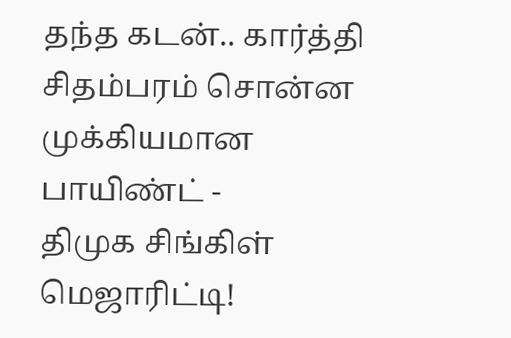தந்த கடன்.. கார்த்தி சிதம்பரம் சொன்ன முக்கியமான பாயிண்ட் -
திமுக சிங்கிள் மெஜாரிட்டி!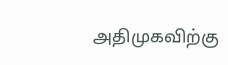அதிமுகவிற்கு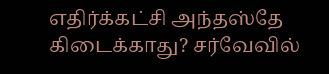எதிர்க்கட்சி அந்தஸ்தே கிடைக்காது? சர்வேவில்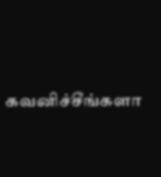கவனிச்சீங்களா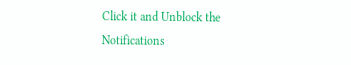Click it and Unblock the Notifications